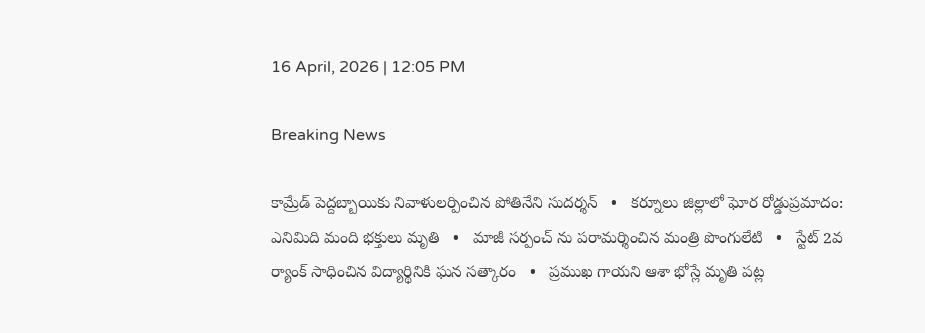16 April, 2026 | 12:05 PM

Breaking News

కామ్రేడ్ పెద్దబ్బాయికు నివాళులర్పించిన పోతినేని సుదర్శన్   •   కర్నూలు జిల్లాలో ఘోర రోడ్డుప్రమాదం: ఎనిమిది మంది భక్తులు మృతి   •   మాజీ సర్పంచ్ ను పరామర్శించిన మంత్రి పొంగులేటి   •   స్టేట్ 2వ ర్యాంక్ సాధించిన విద్యార్థినికి ఘన సత్కారం   •   ప్రముఖ గాయని ఆశా భోస్లే మృతి పట్ల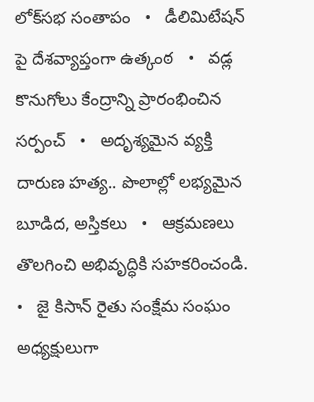లోక్‌సభ సంతాపం   •   డీలిమిటేషన్ పై దేశవ్యాప్తంగా ఉత్కంఠ   •   వడ్ల కొనుగోలు కేంద్రాన్ని ప్రారంభించిన సర్పంచ్   •   అదృశ్యమైన వ్యక్తి దారుణ హత్య.. పొలాల్లో లభ్యమైన బూడిద, అస్తికలు   •   ఆక్రమణలు తొలగించి అభివృద్ధికి సహకరించండి.   •   జై కిసాన్ రైతు సంక్షేమ సంఘం అధ్యక్షులుగా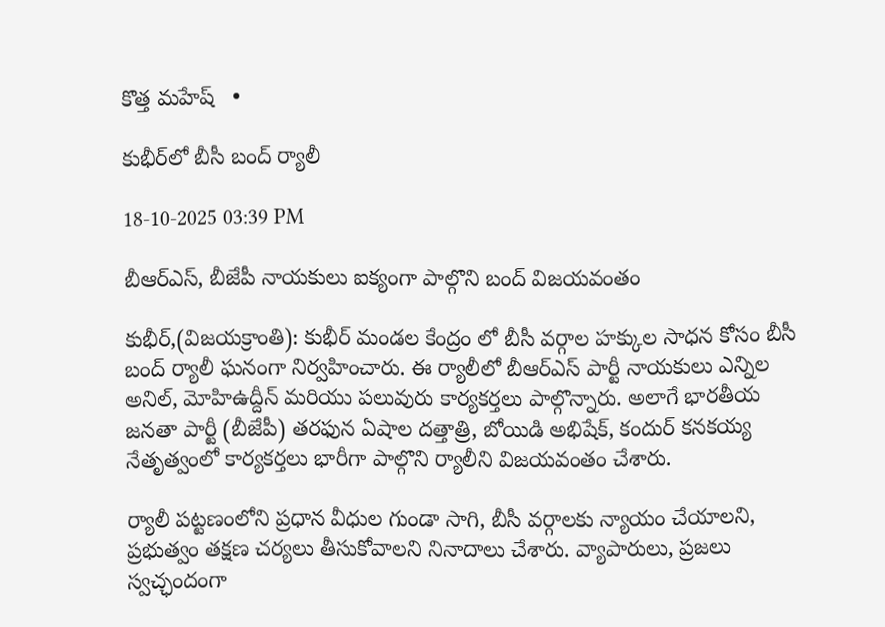కొత్త మహేష్   •

కుభీర్‌లో బీసీ బంద్ ర్యాలీ

18-10-2025 03:39 PM

బీఆర్‌ఎస్, బీజేపీ నాయకులు ఐక్యంగా పాల్గొని బంద్‌ విజయవంతం

కుభీర్,(విజయక్రాంతి): కుభీర్ మండల కేంద్రం లో బీసీ వర్గాల హక్కుల సాధన కోసం బీసీ బంద్ ర్యాలీ ఘనంగా నిర్వహించారు. ఈ ర్యాలీలో బీఆర్‌ఎస్ పార్టీ నాయకులు ఎన్నిల అనిల్, మోహిఉద్దీన్ మరియు పలువురు కార్యకర్తలు పాల్గొన్నారు. అలాగే భారతీయ జనతా పార్టీ (బీజేపీ) తరఫున ఏషాల దత్తాత్రి, బోయిడి అభిషేక్, కందుర్ కనకయ్య నేతృత్వంలో కార్యకర్తలు భారీగా పాల్గొని ర్యాలీని విజయవంతం చేశారు.

ర్యాలీ పట్టణంలోని ప్రధాన వీధుల గుండా సాగి, బీసీ వర్గాలకు న్యాయం చేయాలని, ప్రభుత్వం తక్షణ చర్యలు తీసుకోవాలని నినాదాలు చేశారు. వ్యాపారులు, ప్రజలు స్వచ్ఛందంగా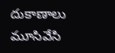దుకాణాలు మూసివేసి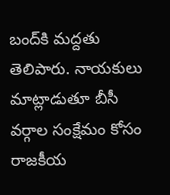బంద్‌కి మద్దతు తెలిపారు. నాయకులు మాట్లాడుతూ బీసీ వర్గాల సంక్షేమం కోసం రాజకీయ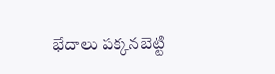భేదాలు పక్కనబెట్టి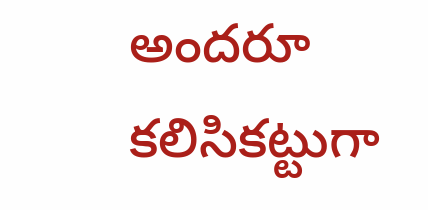అందరూ కలిసికట్టుగా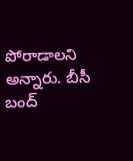పోరాడాలని అన్నారు. బీసీ బంద్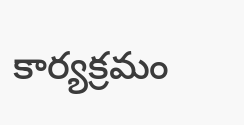కార్యక్రమం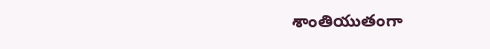శాంతియుతంగా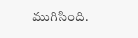ముగిసింది.